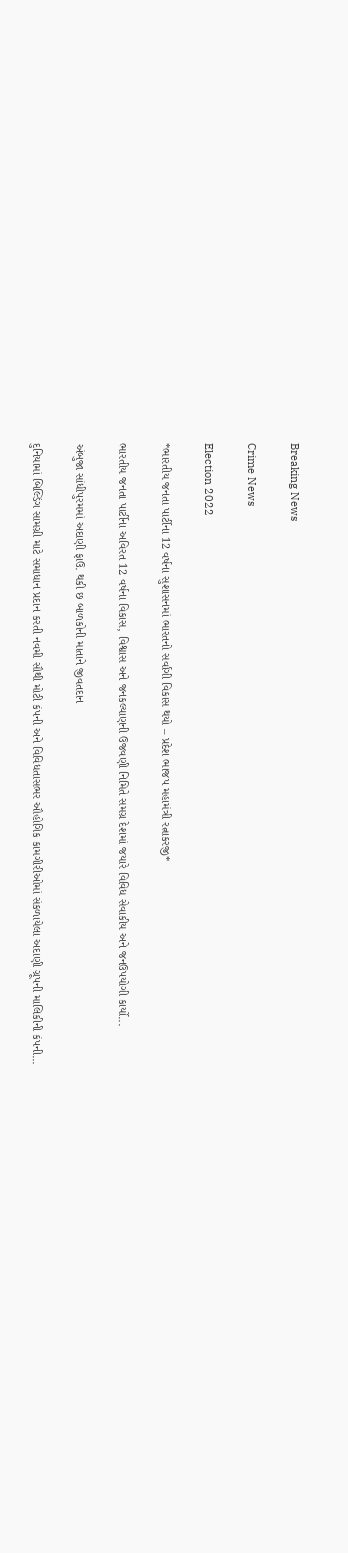Breaking News

Crime News

Election 2022

*ભારતીય જનતા પાર્ટીના 12 વર્ષના સુશાસનમાં ભારતનો સર્વાંગી વિકાસ થયો – પ્રદેશ ભાજપ મહામંત્રી રત્નાકરજી*

ભારતીય જનતા પાર્ટીના અવિરત 12 વર્ષના વિકાસ, વિશ્વાસ અને જનકલ્યાણની ઉજવણી નિમિતે સમગ્ર દેશમાં જયારે વિવિધ સેવાકીય અને જનઉપયોગી કાર્યો...

અંબુજા સાંધીપુરમમાં અદાણી ફાઉ. થકી છ બાળકોની માતાને જીવતદાન

દુનિયામાં બિલ્ડિંગ સામગ્રી માટે સમાધાન પ્રદાન કરતી નવમી સૌથી મોટી કંપની અને વિવિધતાસભર ઔહોગિક કામગીરીઓમાં સંકળાયેલા અદાણી ગ્રૂપની માલિકીની કંપની...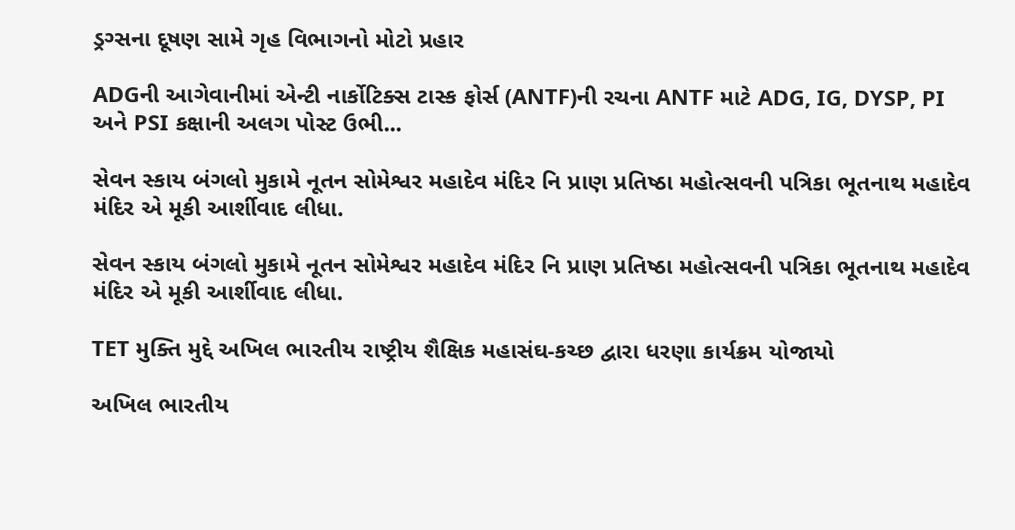ડ્રગ્સના દૂષણ સામે ગૃહ વિભાગનો મોટો પ્રહાર

ADGની આગેવાનીમાં એન્ટી નાર્કોટિક્સ ટાસ્ક ફોર્સ (ANTF)ની રચના ANTF માટે ADG, IG, DYSP, PI અને PSI કક્ષાની અલગ પોસ્ટ ઉભી...

સેવન સ્કાય બંગલો મુકામે નૂતન સોમેશ્વર મહાદેવ મંદિર નિ પ્રાણ પ્રતિષ્ઠા મહોત્સવની પત્રિકા ભૂતનાથ મહાદેવ મંદિર એ મૂકી આર્શીવાદ લીધા.

સેવન સ્કાય બંગલો મુકામે નૂતન સોમેશ્વર મહાદેવ મંદિર નિ પ્રાણ પ્રતિષ્ઠા મહોત્સવની પત્રિકા ભૂતનાથ મહાદેવ મંદિર એ મૂકી આર્શીવાદ લીધા.

TET મુક્તિ મુદ્દે અખિલ ભારતીય રાષ્ટ્રીય શૈક્ષિક મહાસંઘ-કચ્છ દ્વારા ધરણા કાર્યક્રમ યોજાયો

અખિલ ભારતીય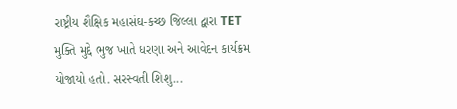રાષ્ટ્રીય શૈક્ષિક મહાસંઘ-કચ્છ જિલ્લા દ્વારા TET મુક્તિ મુદ્દે ભુજ ખાતે ધરણા અને આવેદન કાર્યક્રમ યોજાયો હતો. સરસ્વતી શિશુ...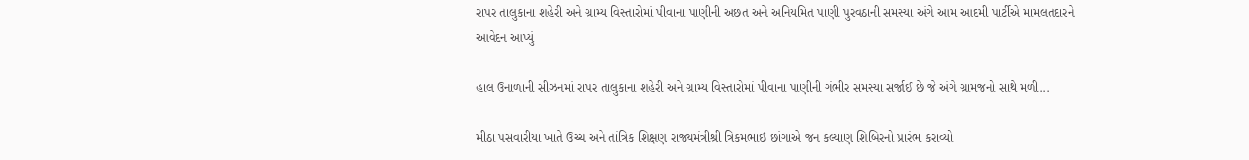રાપર તાલુકાના શહેરી અને ગ્રામ્ય વિસ્તારોમાં પીવાના પાણીની અછત અને અનિયમિત પાણી પુરવઠાની સમસ્યા અંગે આમ આદમી પાર્ટીએ મામલતદારને આવેદન આપ્યું

હાલ ઉનાળાની સીઝનમાં રાપર તાલુકાના શહેરી અને ગ્રામ્ય વિસ્તારોમાં પીવાના પાણીની ગંભીર સમસ્યા સર્જાઈ છે જે અંગે ગ્રામજનો સાથે મળી...

મીઠા પસવારીયા ખાતે ઉચ્ચ અને તાંત્રિક શિક્ષણ રાજ્યમંત્રીશ્રી ત્રિકમભાઇ છાંગાએ જન કલ્યાણ શિબિરનો પ્રારંભ કરાવ્યો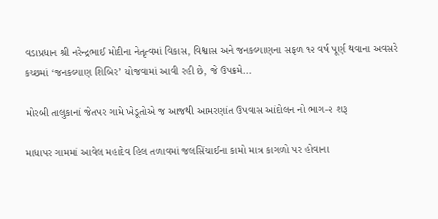વડાપ્રધાન શ્રી નરેન્દ્રભાઈ મોદીના નેતૃત્વમાં વિકાસ, વિશ્વાસ અને જનકલ્યાણના સફળ ૧૨ વર્ષ પૂર્ણ થવાના અવસરે કચ્છમાં ‘જનકલ્યાણ શિબિર’ યોજવામાં આવી રહી છે, જે ઉપક્રમે...

મોરબી તાલુકાનાં જેતપર ગામે ખેડૂતોએ જ આજથી આમરણાંત ઉપવાસ આંદોલન નો ભાગ-૨ શરૂ

માધાપર ગામમાં આવેલ મહાદેવ હિલ તળાવમાં જલસિંચાઈના કામો માત્ર કાગળો પર હોવાના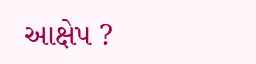આક્ષેપ ?